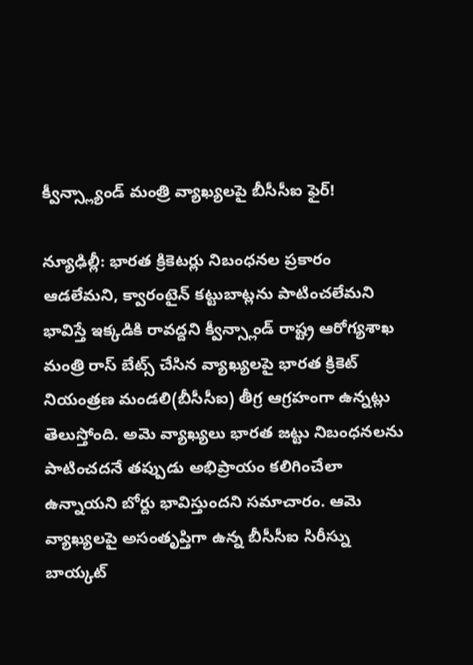క్వీన్స్ల్యాండ్ మంత్రి వ్యాఖ్యలపై బీసీసీఐ ఫైర్!

న్యూఢిల్లీ: భారత క్రికెటర్లు నిబంధనల ప్రకారం ఆడలేమని, క్వారంటైన్ కట్టుబాట్లను పాటించలేమని భావిస్తే ఇక్కడికి రావద్దని క్వీన్స్లాండ్ రాష్ట్ర ఆరోగ్యశాఖ మంత్రి రాస్ బేట్స్ చేసిన వ్యాఖ్యలపై భారత క్రికెట్ నియంత్రణ మండలి(బీసీసీఐ) తీగ్ర ఆగ్రహంగా ఉన్నట్లు తెలుస్తోంది. అమె వ్యాఖ్యలు భారత జట్టు నిబంధనలను పాటించదనే తప్పుడు అభిప్రాయం కలిగించేలా ఉన్నాయని బోర్దు భావిస్తుందని సమాచారం. ఆమె వ్యాఖ్యలపై అసంతృప్తిగా ఉన్న బీసీసీఐ సిరీస్ను బాయ్కట్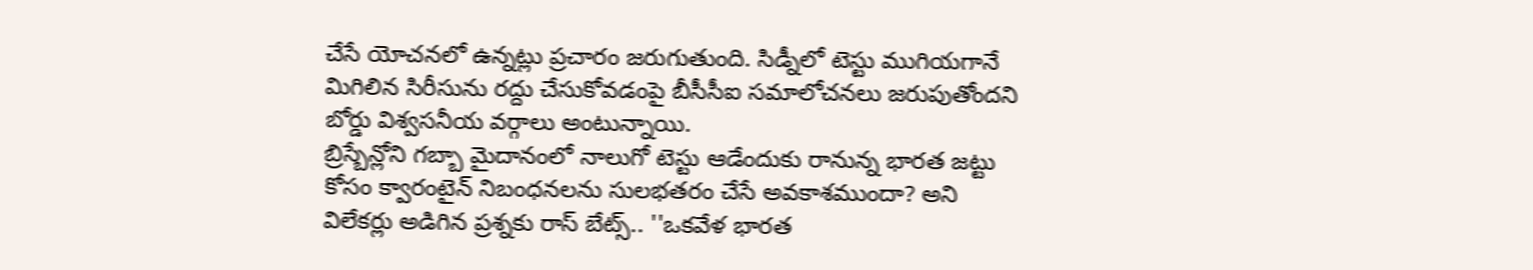చేసే యోచనలో ఉన్నట్లు ప్రచారం జరుగుతుంది. సిడ్నీలో టెస్టు ముగియగానే మిగిలిన సిరీసును రద్దు చేసుకోవడంపై బీసీసీఐ సమాలోచనలు జరుపుతోందని బోర్డు విశ్వసనీయ వర్గాలు అంటున్నాయి.
బ్రిస్బేన్లోని గబ్బా మైదానంలో నాలుగో టెస్టు ఆడేందుకు రానున్న భారత జట్టు కోసం క్వారంటైన్ నిబంధనలను సులభతరం చేసే అవకాశముందా? అని విలేకర్లు అడిగిన ప్రశ్నకు రాస్ బేట్స్.. ''ఒకవేళ భారత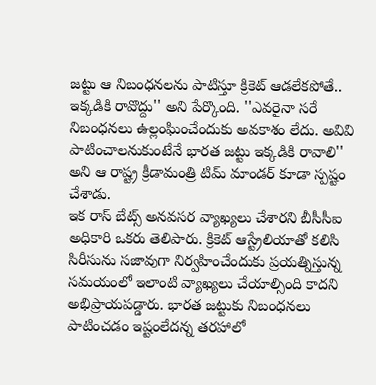జట్టు ఆ నిబంధనలను పాటిస్తూ క్రికెట్ ఆడలేకపోతే.. ఇక్కడికి రావొద్దు'' అని పేర్కొంది. ''ఎవరైనా సరే నిబంధనలు ఉల్లంఘించేందుకు అవకాశం లేదు. అవివి పాటించాలనుకుంటేనే భారత జట్టు ఇక్కడికి రావాలి'' అని ఆ రాష్ట్ర క్రీడామంత్రి టిమ్ మాండర్ కూడా స్పష్టం చేశాడు.
ఇక రాస్ బేట్స్ అనవసర వ్యాఖ్యలు చేశారని బీసీసీఐ అధికారి ఒకరు తెలిపారు. క్రికెట్ ఆస్ట్రేలియాతో కలిసి సిరీసును సజావుగా నిర్వహించేందుకు ప్రయత్నిస్తున్న సమయంలో ఇలాంటి వ్యాఖ్యలు చేయాల్సింది కాదని అభిప్రాయపడ్డారు. భారత జట్టుకు నిబంధనలు పాటించడం ఇష్టంలేదన్న తరహాలో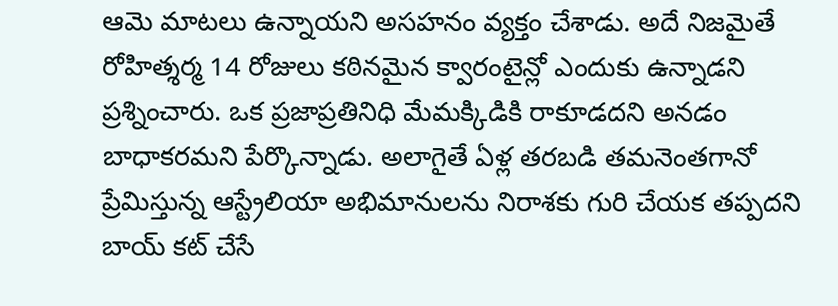ఆమె మాటలు ఉన్నాయని అసహనం వ్యక్తం చేశాడు. అదే నిజమైతే రోహిత్శర్మ 14 రోజులు కఠినమైన క్వారంటైన్లో ఎందుకు ఉన్నాడని ప్రశ్నించారు. ఒక ప్రజాప్రతినిధి మేమక్కిడికి రాకూడదని అనడం బాధాకరమని పేర్కొన్నాడు. అలాగైతే ఏళ్ల తరబడి తమనెంతగానో ప్రేమిస్తున్న ఆస్ట్రేలియా అభిమానులను నిరాశకు గురి చేయక తప్పదని బాయ్ కట్ చేసే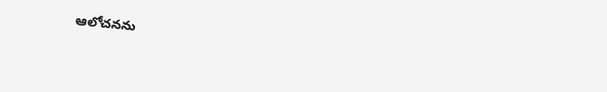ఆలోచనను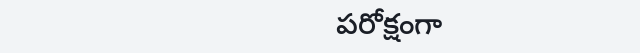పరోక్షంగా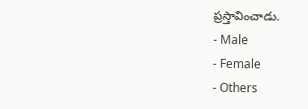ప్రస్తావించాడు.
- Male
- Female
- Others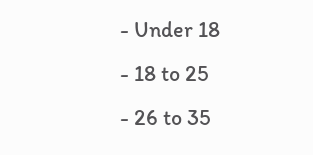- Under 18
- 18 to 25
- 26 to 35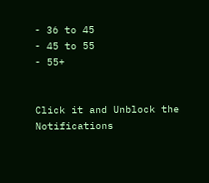- 36 to 45
- 45 to 55
- 55+


Click it and Unblock the Notifications